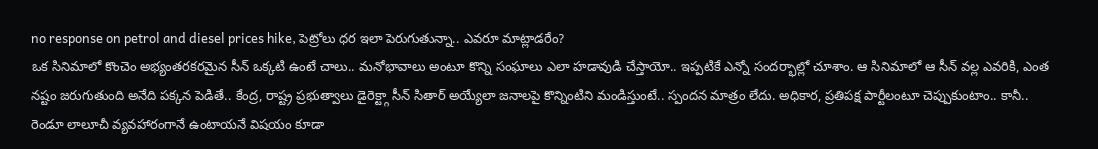no response on petrol and diesel prices hike, పెట్రోలు ధర ఇలా పెరుగుతున్నా.. ఎవరూ మాట్లాడరేం?
ఒక సినిమాలో కొంచెం అభ్యంతరకరమైన సీన్ ఒక్కటి ఉంటే చాలు.. మనోభావాలు అంటూ కొన్ని సంఘాలు ఎలా హడావుడి చేస్తాయో.. ఇప్పటికే ఎన్నో సందర్భాల్లో చూశాం. ఆ సినిమాలో ఆ సీన్ వల్ల ఎవరికి, ఎంత నష్టం జరుగుతుంది అనేది పక్కన పెడితే.. కేంద్ర, రాష్ట్ర ప్రభుత్వాలు డైరెక్ట్గా సీన్ సితార్ అయ్యేలా జనాలపై కొన్నింటిని మండిస్తుంటే.. స్పందన మాత్రం లేదు. అధికార, ప్రతిపక్ష పార్టీలంటూ చెప్పుకుంటాం.. కానీ.. రెండూ లాలూచీ వ్యవహారంగానే ఉంటాయనే విషయం కూడా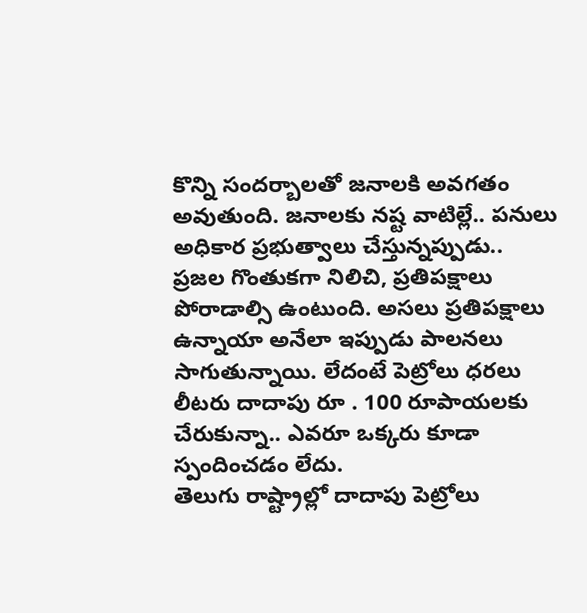కొన్ని సందర్బాలతో జనాలకి అవగతం అవుతుంది. జనాలకు నష్ట వాటిల్లే.. పనులు అధికార ప్రభుత్వాలు చేస్తున్నప్పుడు.. ప్రజల గొంతుకగా నిలిచి, ప్రతిపక్షాలు పోరాడాల్సి ఉంటుంది. అసలు ప్రతిపక్షాలు ఉన్నాయా అనేలా ఇప్పుడు పాలనలు సాగుతున్నాయి. లేదంటే పెట్రోలు ధరలు లీటరు దాదాపు రూ . 100 రూపాయలకు చేరుకున్నా.. ఎవరూ ఒక్కరు కూడా స్పందించడం లేదు.
తెలుగు రాష్ట్రాల్లో దాదాపు పెట్రోలు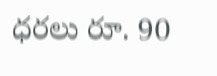ధరలు రూ. 90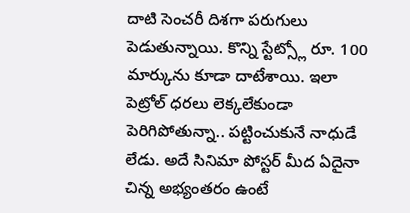దాటి సెంచరీ దిశగా పరుగులు పెడుతున్నాయి. కొన్ని స్టేట్స్లో రూ. 100 మార్కును కూడా దాటేశాయి. ఇలా పెట్రోల్ ధరలు లెక్కలేకుండా పెరిగిపోతున్నా.. పట్టించుకునే నాధుడే లేడు. అదే సినిమా పోస్టర్ మీద ఏదైనా చిన్న అభ్యంతరం ఉంటే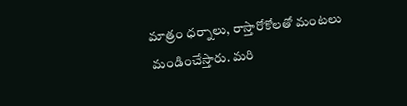మాత్రం ధర్నాలు, రాస్తారోకోలతో మంటలు మండించేస్తారు. మరి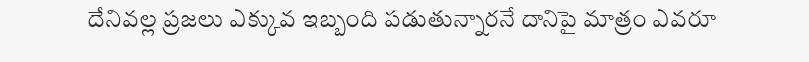దేనివల్ల ప్రజలు ఎక్కువ ఇబ్బంది పడుతున్నారనే దానిపై మాత్రం ఎవరూ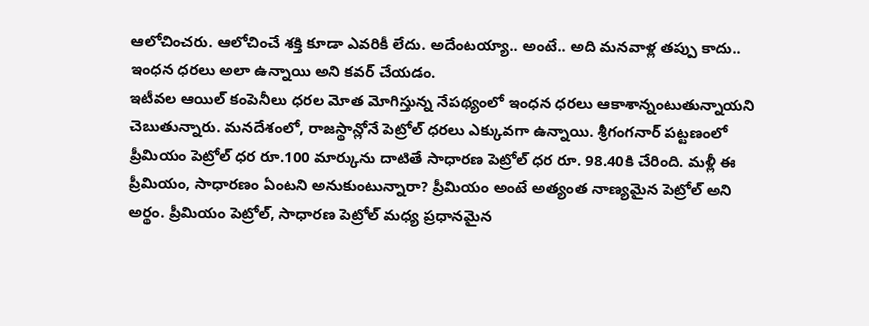ఆలోచించరు. ఆలోచించే శక్తి కూడా ఎవరికీ లేదు. అదేంటయ్యా.. అంటే.. అది మనవాళ్ల తప్పు కాదు.. ఇంధన ధరలు అలా ఉన్నాయి అని కవర్ చేయడం.
ఇటీవల ఆయిల్ కంపెనీలు ధరల మోత మోగిస్తున్న నేపథ్యంలో ఇంధన ధరలు ఆకాశాన్నంటుతున్నాయని చెబుతున్నారు. మనదేశంలో, రాజస్థాన్లోనే పెట్రోల్ ధరలు ఎక్కువగా ఉన్నాయి. శ్రీగంగనార్ పట్టణంలో ప్రీమియం పెట్రోల్ ధర రూ.100 మార్కును దాటితే సాధారణ పెట్రోల్ ధర రూ. 98.40కి చేరింది. మళ్లీ ఈ ప్రీమియం, సాధారణం ఏంటని అనుకుంటున్నారా? ప్రీమియం అంటే అత్యంత నాణ్యమైన పెట్రోల్ అని అర్థం. ప్రీమియం పెట్రోల్, సాధారణ పెట్రోల్ మధ్య ప్రధానమైన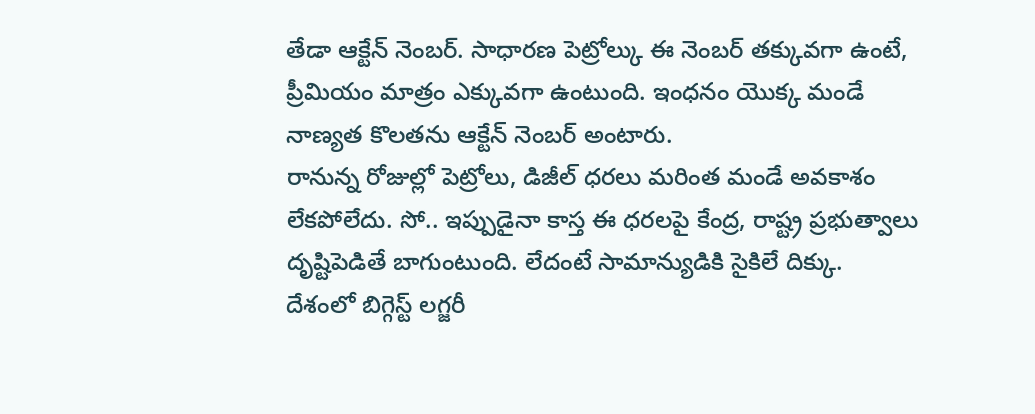తేడా ఆక్టేన్ నెంబర్. సాధారణ పెట్రోల్కు ఈ నెంబర్ తక్కువగా ఉంటే, ప్రీమియం మాత్రం ఎక్కువగా ఉంటుంది. ఇంధనం యొక్క మండే నాణ్యత కొలతను ఆక్టేన్ నెంబర్ అంటారు.
రానున్న రోజుల్లో పెట్రోలు, డిజీల్ ధరలు మరింత మండే అవకాశం లేకపోలేదు. సో.. ఇప్పుడైనా కాస్త ఈ ధరలపై కేంద్ర, రాష్ట్ర ప్రభుత్వాలు దృష్టిపెడితే బాగుంటుంది. లేదంటే సామాన్యుడికి సైకిలే దిక్కు.
దేశంలో బిగ్గెస్ట్ లగ్జరీ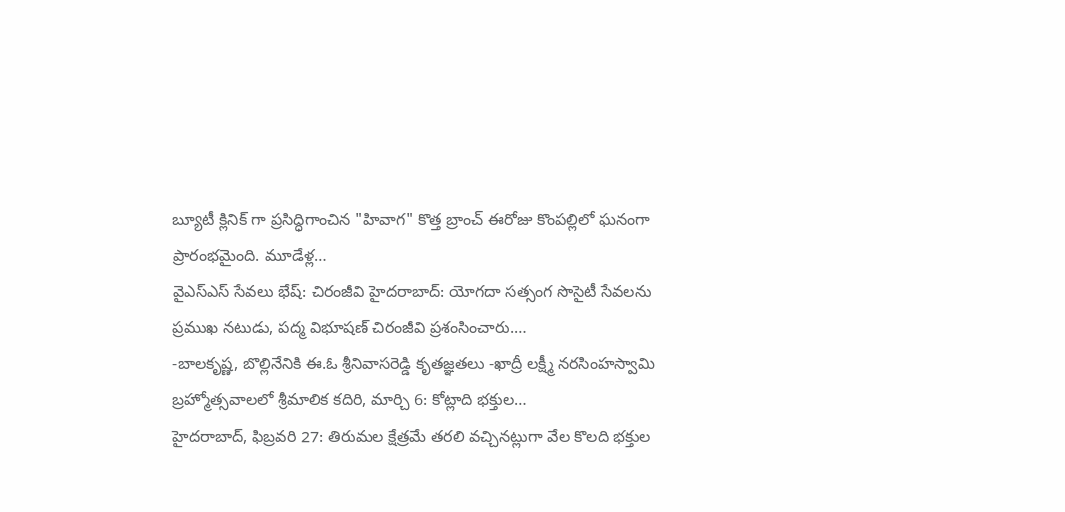బ్యూటీ క్లినిక్ గా ప్రసిద్ధిగాంచిన "హివాగ" కొత్త బ్రాంచ్ ఈరోజు కొంపల్లిలో ఘనంగా ప్రారంభమైంది. మూడేళ్ల…
వైఎస్ఎస్ సేవలు భేష్: చిరంజీవి హైదరాబాద్: యోగదా సత్సంగ సొసైటీ సేవలను ప్రముఖ నటుడు, పద్మ విభూషణ్ చిరంజీవి ప్రశంసించారు.…
-బాలకృష్ణ, బొల్లినేనికి ఈ.ఓ శ్రీనివాసరెడ్డి కృతజ్ఞతలు -ఖాద్రీ లక్ష్మీ నరసింహస్వామి బ్రహ్మోత్సవాలలో శ్రీమాలిక కదిరి, మార్చి 6: కోట్లాది భక్తుల…
హైదరాబాద్, ఫిబ్రవరి 27: తిరుమల క్షేత్రమే తరలి వచ్చినట్లుగా వేల కొలది భక్తుల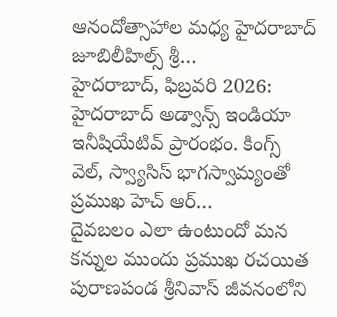ఆనందోత్సాహాల మధ్య హైదరాబాద్ జూబిలీహిల్స్ శ్రీ…
హైదరాబాద్, ఫిబ్రవరి 2026: హైదరాబాద్ అడ్వాన్స్ ఇండియా ఇనీషియేటివ్ ప్రారంభం. కింగ్స్ వెల్, స్వ్యాసిస్ భాగస్వామ్యంతో ప్రముఖ హెచ్ ఆర్…
దైవబలం ఎలా ఉంటుందో మన కన్నుల ముందు ప్రముఖ రచయిత పురాణపండ శ్రీనివాస్ జీవనంలోని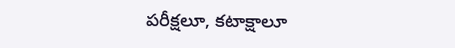పరీక్షలూ, కటాక్షాలూ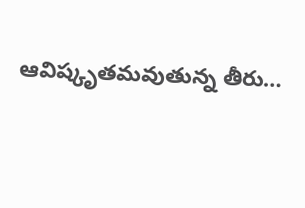ఆవిష్కృతమవుతున్న తీరు…